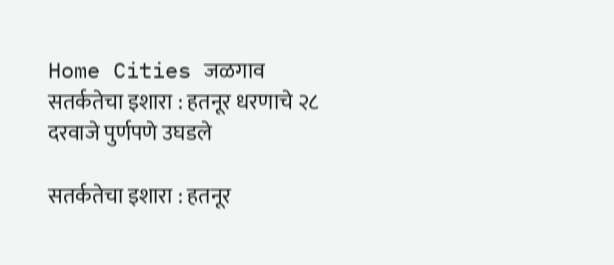Home Cities जळगाव सतर्कतेचा इशारा : हतनूर धरणाचे २८ दरवाजे पुर्णपणे उघडले

सतर्कतेचा इशारा : हतनूर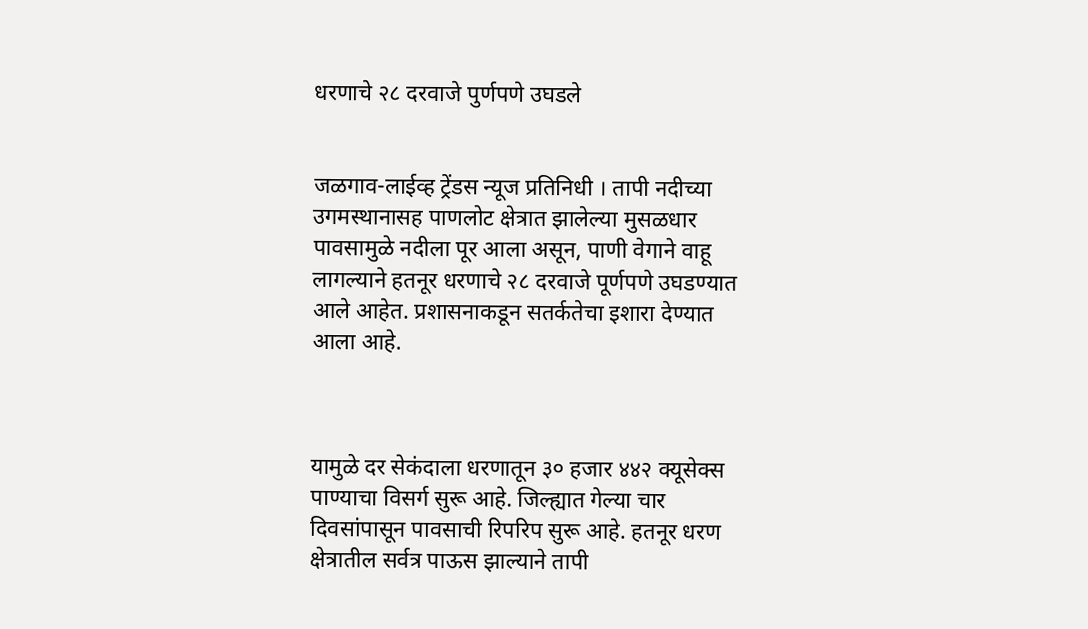धरणाचे २८ दरवाजे पुर्णपणे उघडले


जळगाव-लाईव्ह ट्रेंडस न्यूज प्रतिनिधी । तापी नदीच्या उगमस्थानासह पाणलोट क्षेत्रात झालेल्या मुसळधार पावसामुळे नदीला पूर आला असून, पाणी वेगाने वाहू लागल्याने हतनूर धरणाचे २८ दरवाजे पूर्णपणे उघडण्यात आले आहेत. प्रशासनाकडून सतर्कतेचा इशारा देण्यात आला आहे.



यामुळे दर सेकंदाला धरणातून ३० हजार ४४२ क्यूसेक्स पाण्याचा विसर्ग सुरू आहे. जिल्ह्यात गेल्या चार दिवसांपासून पावसाची रिपरिप सुरू आहे. हतनूर धरण क्षेत्रातील सर्वत्र पाऊस झाल्याने तापी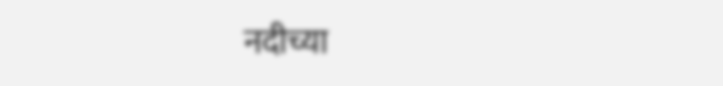नदीच्या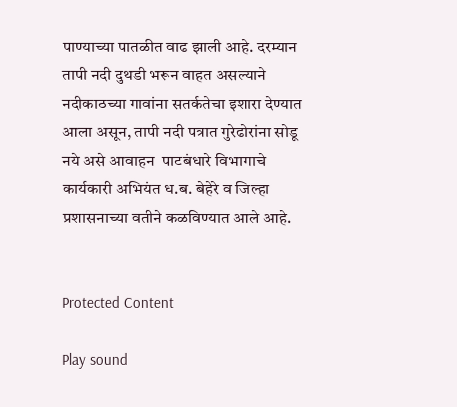पाण्याच्या पातळीत वाढ झाली आहे. दरम्यान तापी नदी दुथडी भरून वाहत असल्याने नदीकाठच्या गावांना सतर्कतेचा इशारा देण्यात आला असून, तापी नदी पत्रात गुरेढोरांना सोडू नये असे आवाहन  पाटबंधारे विभागाचे कार्यकारी अभियंत ध.ब. बेहेरे व जिल्हा प्रशासनाच्या वतीने कळविण्यात आले आहे.


Protected Content

Play sound